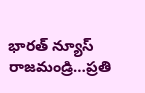భారత్ న్యూస్ రాజమండ్రి…ప్రతి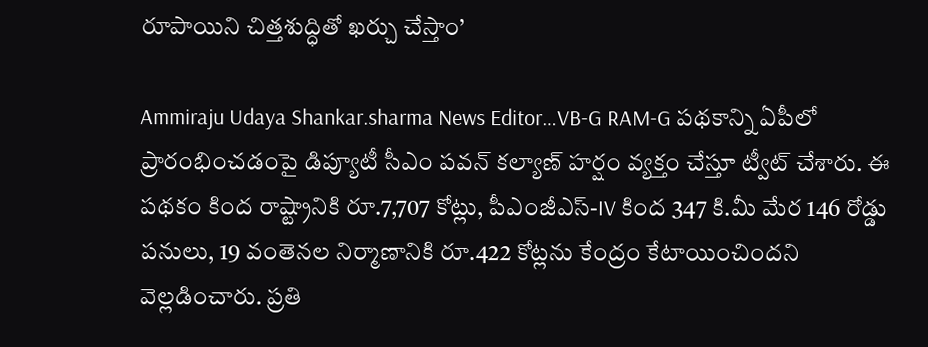రూపాయిని చిత్తశుద్ధితో ఖర్చు చేస్తాం’

Ammiraju Udaya Shankar.sharma News Editor…VB-G RAM-G పథకాన్ని ఏపీలో ప్రారంభించడంపై డిప్యూటీ సీఎం పవన్ కల్యాణ్ హర్షం వ్యక్తం చేస్తూ ట్వీట్ చేశారు. ఈ పథకం కింద రాష్ట్రానికి రూ.7,707 కోట్లు, పీఎంజీఎస్-IV కింద 347 కి.మీ మేర 146 రోడ్డు పనులు, 19 వంతెనల నిర్మాణానికి రూ.422 కోట్లను కేంద్రం కేటాయించిందని వెల్లడించారు. ప్రతి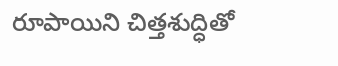రూపాయిని చిత్తశుద్ధితో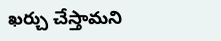ఖర్చు చేస్తామని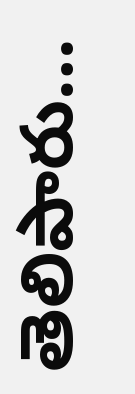తెలిపారు…